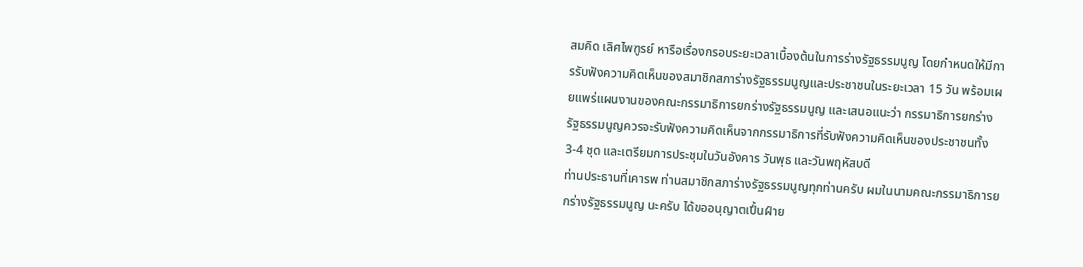สมคิด เลิศไพฑูรย์ หารือเรื่องกรอบระยะเวลาเบื้องต้นในการร่างรัฐธรรมนูญ โดยกำหนดให้มีการรับฟังความคิดเห็นของสมาชิกสภาร่างรัฐธรรมนูญและประชาชนในระยะเวลา 15 วัน พร้อมเผยแพร่แผนงานของคณะกรรมาธิการยกร่างรัฐธรรมนูญ และเสนอแนะว่า กรรมาธิการยกร่างรัฐธรรมนูญควรจะรับฟังความคิดเห็นจากกรรมาธิการที่รับฟังความคิดเห็นของประชาชนทั้ง 3-4 ชุด และเตรียมการประชุมในวันอังคาร วันพุธ และวันพฤหัสบดี
ท่านประธานที่เคารพ ท่านสมาชิกสภาร่างรัฐธรรมนูญทุกท่านครับ ผมในนามคณะกรรมาธิการยกร่างรัฐธรรมนูญ นะครับ ได้ขออนุญาตเปึ้นฝ์าย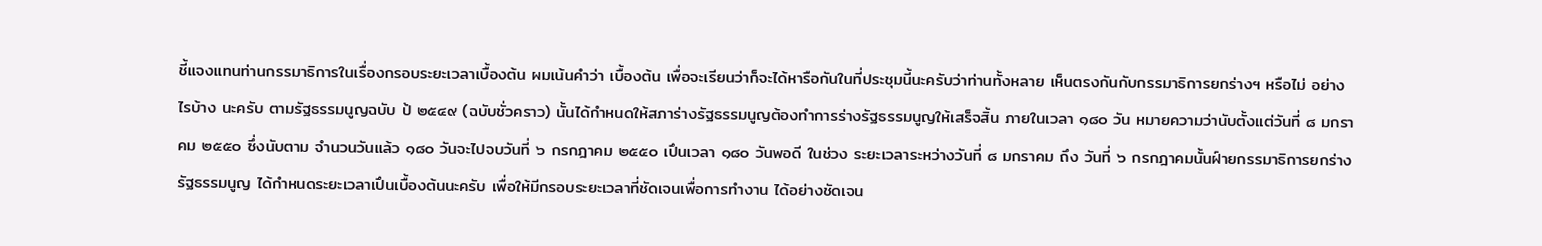ชี้แจงแทนท่านกรรมาธิการในเรื่องกรอบระยะเวลาเบื้องต้น ผมเน้นคำว่า เบื้องต้น เพื่อจะเรียนว่าก็จะได้หารือกันในที่ประชุมนี้นะครับว่าท่านทั้งหลาย เห็นตรงกันกับกรรมาธิการยกร่างฯ หรือไม่ อย่างไรบ้าง นะครับ ตามรัฐธรรมนูญฉบับ ป้ ๒๕๔๙ (ฉบับชั่วคราว) นั้นได้กำหนดให้สภาร่างรัฐธรรมนูญต้องทำการร่างรัฐธรรมนูญให้เสร็จสิ้น ภายในเวลา ๑๘๐ วัน หมายความว่านับตั้งแต่วันที่ ๘ มกราคม ๒๕๕๐ ซึ่งนับตาม จำนวนวันแล้ว ๑๘๐ วันจะไปจบวันที่ ๖ กรกฎาคม ๒๕๕๐ เปึนเวลา ๑๘๐ วันพอดี ในช่วง ระยะเวลาระหว่างวันที่ ๘ มกราคม ถึง วันที่ ๖ กรกฎาคมนั้นฝ์ายกรรมาธิการยกร่างรัฐธรรมนูญ ได้กำหนดระยะเวลาเปึนเบื้องต้นนะครับ เพื่อให้มีกรอบระยะเวลาที่ชัดเจนเพื่อการทำงาน ได้อย่างชัดเจน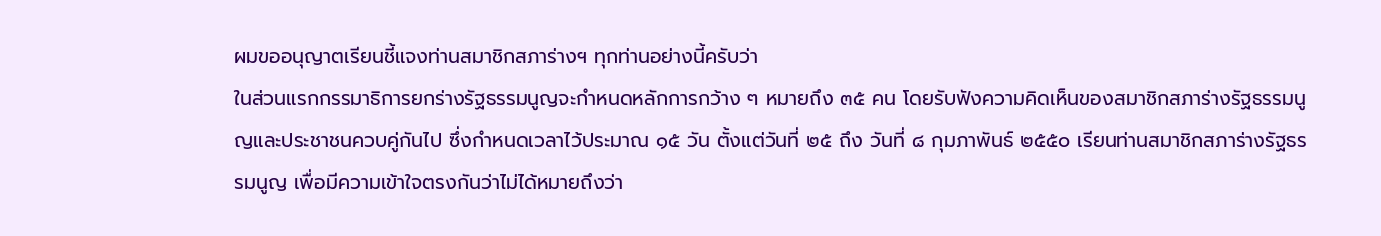ผมขออนุญาตเรียนชี้แจงท่านสมาชิกสภาร่างฯ ทุกท่านอย่างนี้ครับว่า
ในส่วนแรกกรรมาธิการยกร่างรัฐธรรมนูญจะกำหนดหลักการกว้าง ๆ หมายถึง ๓๕ คน โดยรับฟังความคิดเห็นของสมาชิกสภาร่างรัฐธรรมนูญและประชาชนควบคู่กันไป ซึ่งกำหนดเวลาไว้ประมาณ ๑๕ วัน ตั้งแต่วันที่ ๒๕ ถึง วันที่ ๘ กุมภาพันธ์ ๒๕๕๐ เรียนท่านสมาชิกสภาร่างรัฐธรรมนูญ เพื่อมีความเข้าใจตรงกันว่าไม่ได้หมายถึงว่า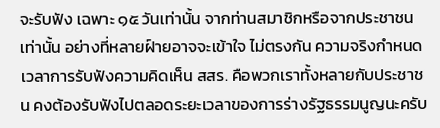จะรับฟัง เฉพาะ ๑๕ วันเท่านั้น จากท่านสมาชิกหรือจากประชาชนเท่านั้น อย่างที่หลายฝ์ายอาจจะเข้าใจ ไม่ตรงกัน ความจริงกำหนดเวลาการรับฟังความคิดเห็น สสร. คือพวกเราทั้งหลายกับประชาชน คงต้องรับฟังไปตลอดระยะเวลาของการร่างรัฐธรรมนูญนะครับ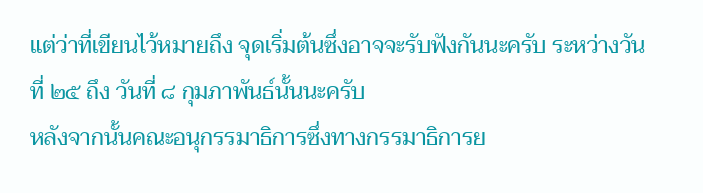แต่ว่าที่เขียนไว้หมายถึง จุดเริ่มต้นซึ่งอาจจะรับฟังกันนะครับ ระหว่างวันที่ ๒๕ ถึง วันที่ ๘ กุมภาพันธ์นั้นนะครับ
หลังจากนั้นคณะอนุกรรมาธิการซึ่งทางกรรมาธิการย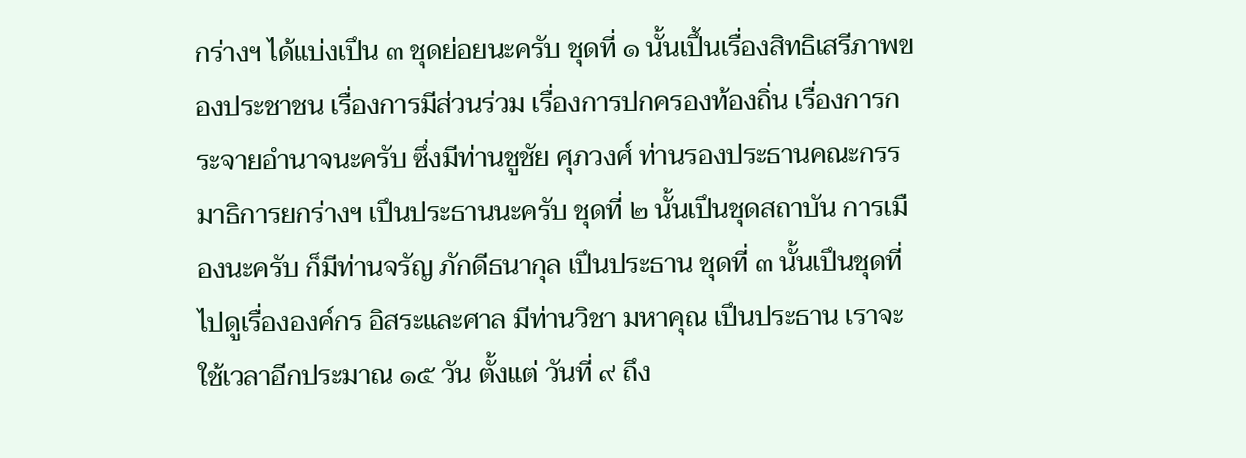กร่างฯ ได้แบ่งเปึน ๓ ชุดย่อยนะครับ ชุดที่ ๑ นั้นเปึ้นเรื่องสิทธิเสรีภาพของประชาชน เรื่องการมีส่วนร่วม เรื่องการปกครองท้องถิ่น เรื่องการกระจายอำนาจนะครับ ซึ่งมีท่านชูชัย ศุภวงศ์ ท่านรองประธานคณะกรรมาธิการยกร่างฯ เปึนประธานนะครับ ชุดที่ ๒ นั้นเปึนชุดสถาบัน การเมืองนะครับ ก็มีท่านจรัญ ภักดีธนากุล เปึนประธาน ชุดที่ ๓ นั้นเปึนชุดที่ไปดูเรื่ององค์กร อิสระและศาล มีท่านวิชา มหาคุณ เปึนประธาน เราจะใช้เวลาอีกประมาณ ๑๕ วัน ตั้งแต่ วันที่ ๙ ถึง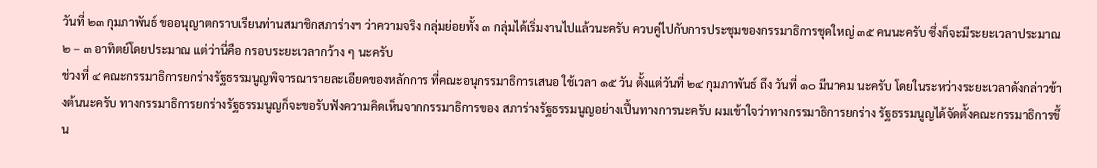วันที่ ๒๓ กุมภาพันธ์ ขออนุญาตกราบเรียนท่านสมาชิกสภาร่างฯ ว่าความจริง กลุ่มย่อยทั้ง ๓ กลุ่มได้เริ่มงานไปแล้วนะครับ ควบคู่ไปกับการประชุมของกรรมาธิการชุดใหญ่ ๓๕ คนนะครับ ซึ่งก็จะมีระยะเวลาประมาณ ๒ – ๓ อาทิตย์โดยประมาณ แต่ว่านี่คือ กรอบระยะเวลากว้าง ๆ นะครับ
ช่วงที่ ๔ คณะกรรมาธิการยกร่างรัฐธรรมนูญพิจารณารายละเอียดของหลักการ ที่คณะอนุกรรมาธิการเสนอ ใช้เวลา ๑๕ วัน ตั้งแต่วันที่ ๒๔ กุมภาพันธ์ ถึง วันที่ ๑๐ มีนาคม นะครับ โดยในระหว่างระยะเวลาดังกล่าวข้างต้นนะครับ ทางกรรมาธิการยกร่างรัฐธรรมนูญก็จะขอรับฟังความคิดเห็นจากกรรมาธิการของ สภาร่างรัฐธรรมนูญอย่างเปึ้นทางการนะครับ ผมเข้าใจว่าทางกรรมาธิการยกร่าง รัฐธรรมนูญได้จัดตั้งคณะกรรมาธิการขึ้น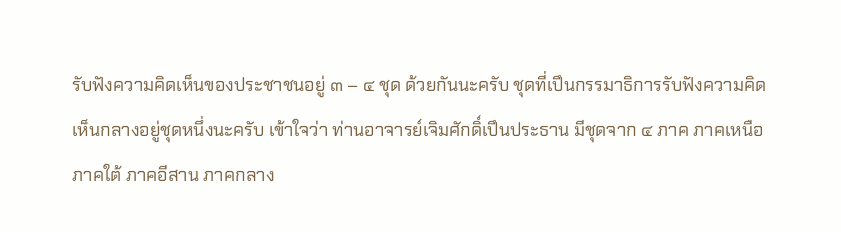รับฟังความคิดเห็นของประชาชนอยู่ ๓ – ๔ ชุด ด้วยกันนะครับ ชุดที่เปึนกรรมาธิการรับฟังความคิดเห็นกลางอยู่ชุดหนึ่งนะครับ เข้าใจว่า ท่านอาจารย์เจิมศักดิ์เปึนประธาน มีชุดจาก ๔ ภาค ภาคเหนือ ภาคใต้ ภาคอีสาน ภาคกลาง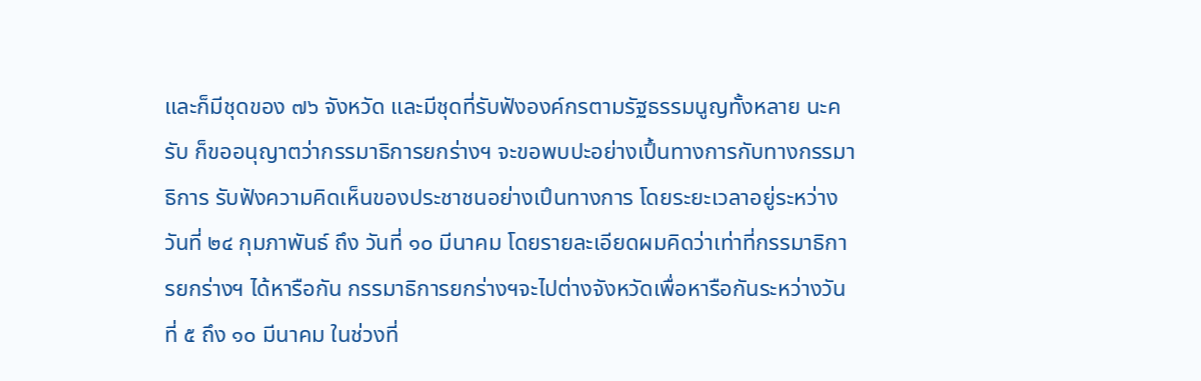และก็มีชุดของ ๗๖ จังหวัด และมีชุดที่รับฟังองค์กรตามรัฐธรรมนูญทั้งหลาย นะครับ ก็ขออนุญาตว่ากรรมาธิการยกร่างฯ จะขอพบปะอย่างเปึ้นทางการกับทางกรรมาธิการ รับฟังความคิดเห็นของประชาชนอย่างเปึนทางการ โดยระยะเวลาอยู่ระหว่างวันที่ ๒๔ กุมภาพันธ์ ถึง วันที่ ๑๐ มีนาคม โดยรายละเอียดผมคิดว่าเท่าที่กรรมาธิการยกร่างฯ ได้หารือกัน กรรมาธิการยกร่างฯจะไปต่างจังหวัดเพื่อหารือกันระหว่างวันที่ ๕ ถึง ๑๐ มีนาคม ในช่วงที่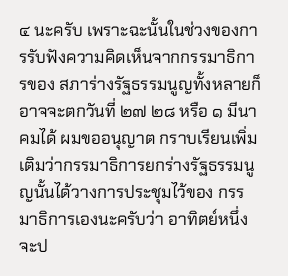๔ นะครับ เพราะฉะนั้นในช่วงของการรับฟังความคิดเห็นจากกรรมาธิการของ สภาร่างรัฐธรรมนูญทั้งหลายก็อาจจะตกวันที่ ๒๗ ๒๘ หรือ ๑ มีนาคมได้ ผมขออนุญาต กราบเรียนเพิ่มเติมว่ากรรมาธิการยกร่างรัฐธรรมนูญนั้นได้วางการประชุมไว้ของ กรรมาธิการเองนะครับว่า อาทิตย์หนึ่งจะป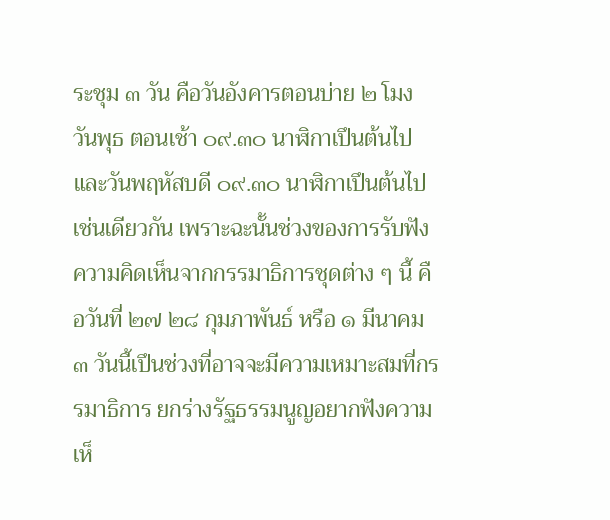ระชุม ๓ วัน คือวันอังคารตอนบ่าย ๒ โมง วันพุธ ตอนเช้า ๐๙.๓๐ นาฬิกาเปึนต้นไป และวันพฤหัสบดี ๐๙.๓๐ นาฬิกาเปึนต้นไปเช่นเดียวกัน เพราะฉะนั้นช่วงของการรับฟังความคิดเห็นจากกรรมาธิการชุดต่าง ๆ นี้ คือวันที่ ๒๗ ๒๘ กุมภาพันธ์ หรือ ๑ มีนาคม ๓ วันนี้เปึนช่วงที่อาจจะมีความเหมาะสมที่กรรมาธิการ ยกร่างรัฐธรรมนูญอยากฟังความเห็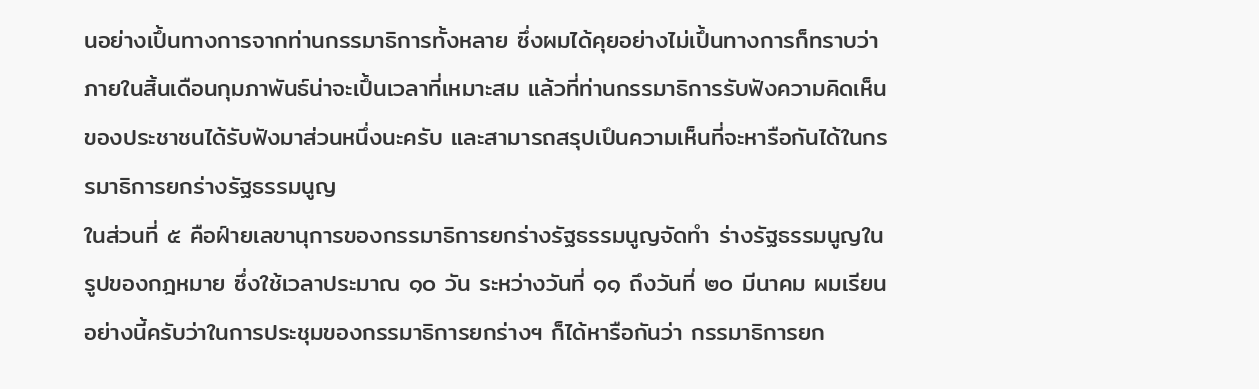นอย่างเปึ้นทางการจากท่านกรรมาธิการทั้งหลาย ซึ่งผมได้คุยอย่างไม่เปึ้นทางการก็ทราบว่าภายในสิ้นเดือนกุมภาพันธ์น่าจะเปึ้นเวลาที่เหมาะสม แล้วที่ท่านกรรมาธิการรับฟังความคิดเห็นของประชาชนได้รับฟังมาส่วนหนึ่งนะครับ และสามารถสรุปเปึนความเห็นที่จะหารือกันได้ในกรรมาธิการยกร่างรัฐธรรมนูญ
ในส่วนที่ ๕ คือฝ์ายเลขานุการของกรรมาธิการยกร่างรัฐธรรมนูญจัดทำ ร่างรัฐธรรมนูญในรูปของกฎหมาย ซึ่งใช้เวลาประมาณ ๑๐ วัน ระหว่างวันที่ ๑๑ ถึงวันที่ ๒๐ มีนาคม ผมเรียนอย่างนี้ครับว่าในการประชุมของกรรมาธิการยกร่างฯ ก็ได้หารือกันว่า กรรมาธิการยก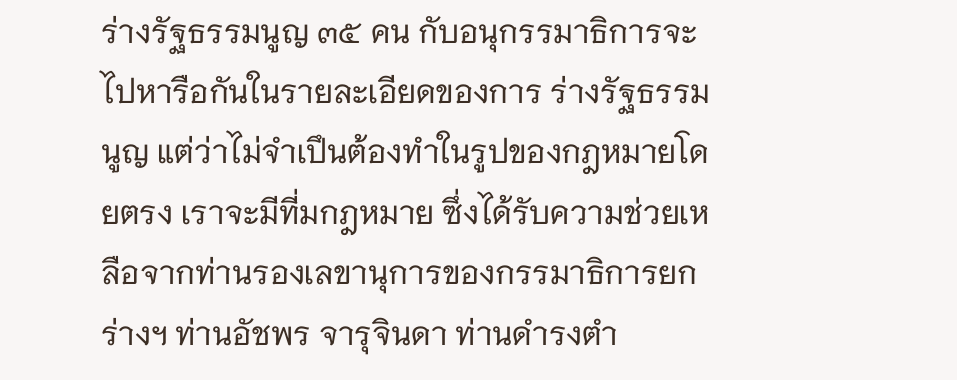ร่างรัฐธรรมนูญ ๓๕ คน กับอนุกรรมาธิการจะไปหารือกันในรายละเอียดของการ ร่างรัฐธรรมนูญ แต่ว่าไม่จําเปึนต้องทําในรูปของกฎหมายโดยตรง เราจะมีที่มกฎหมาย ซึ่งได้รับความช่วยเหลือจากท่านรองเลขานุการของกรรมาธิการยกร่างฯ ท่านอัชพร จารุจินดา ท่านดำรงตำ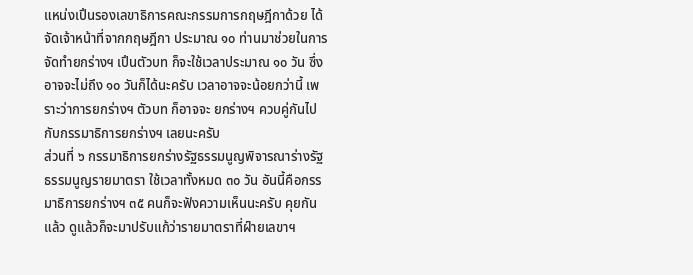แหน่งเปึนรองเลขาธิการคณะกรรมการกฤษฎีกาด้วย ได้จัดเจ้าหน้าที่จากกฤษฎีกา ประมาณ ๑๐ ท่านมาช่วยในการจัดทำยกร่างฯ เปึนตัวบท ก็จะใช้เวลาประมาณ ๑๐ วัน ซึ่งอาจจะไม่ถึง ๑๐ วันก็ได้นะครับ เวลาอาจจะน้อยกว่านี้ เพราะว่าการยกร่างฯ ตัวบท ก็อาจจะ ยกร่างฯ ควบคู่กันไปกับกรรมาธิการยกร่างฯ เลยนะครับ
ส่วนที่ ๖ กรรมาธิการยกร่างรัฐธรรมนูญพิจารณาร่างรัฐธรรมนูญรายมาตรา ใช้เวลาทั้งหมด ๓๐ วัน อันนี้คือกรรมาธิการยกร่างฯ ๓๕ คนก็จะฟังความเห็นนะครับ คุยกันแล้ว ดูแล้วก็จะมาปรับแก้ว่ารายมาตราที่ฝ์ายเลขาฯ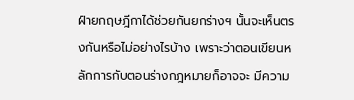ฝ์ายกฤษฎีกาได้ช่วยกันยกร่างฯ นั้นจะเห็นตรงกันหรือไม่อย่างไรบ้าง เพราะว่าตอนเขียนหลักการกับตอนร่างกฎหมายก็อาจจะ มีความ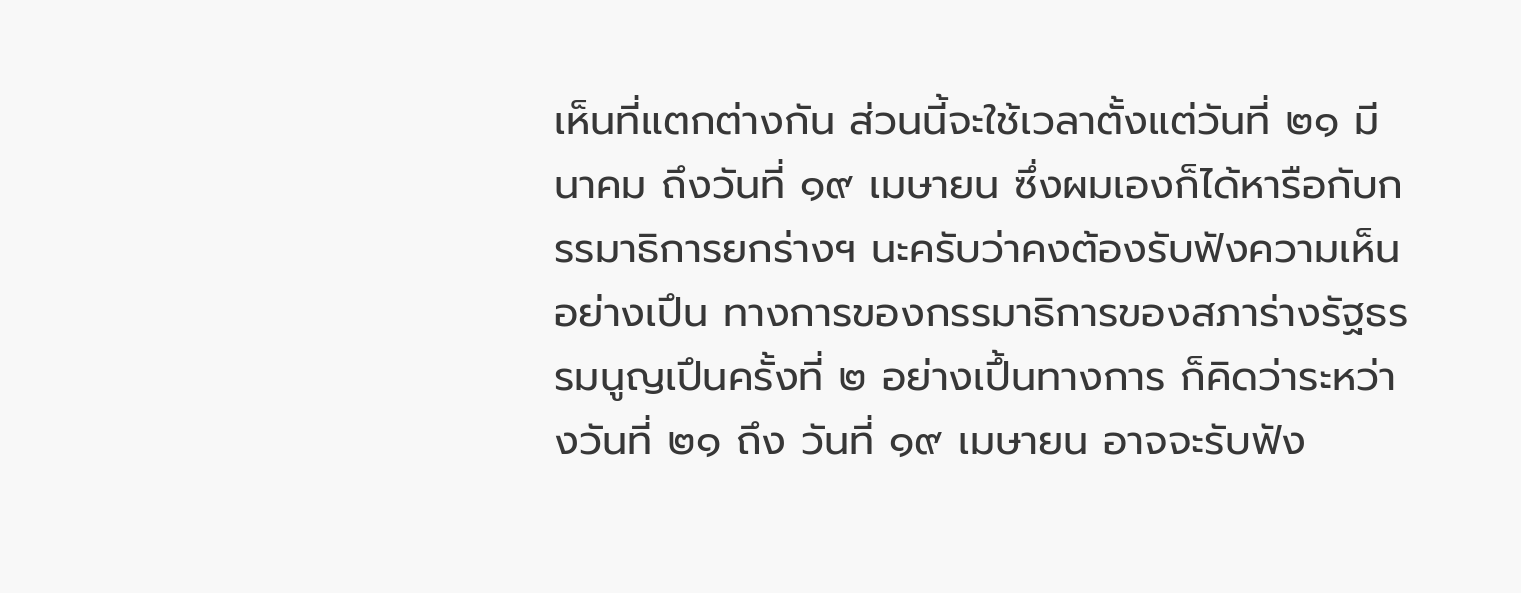เห็นที่แตกต่างกัน ส่วนนี้จะใช้เวลาตั้งแต่วันที่ ๒๑ มีนาคม ถึงวันที่ ๑๙ เมษายน ซึ่งผมเองก็ได้หารือกับกรรมาธิการยกร่างฯ นะครับว่าคงต้องรับฟังความเห็นอย่างเปึน ทางการของกรรมาธิการของสภาร่างรัฐธรรมนูญเปึนครั้งที่ ๒ อย่างเปึ้นทางการ ก็คิดว่าระหว่างวันที่ ๒๑ ถึง วันที่ ๑๙ เมษายน อาจจะรับฟัง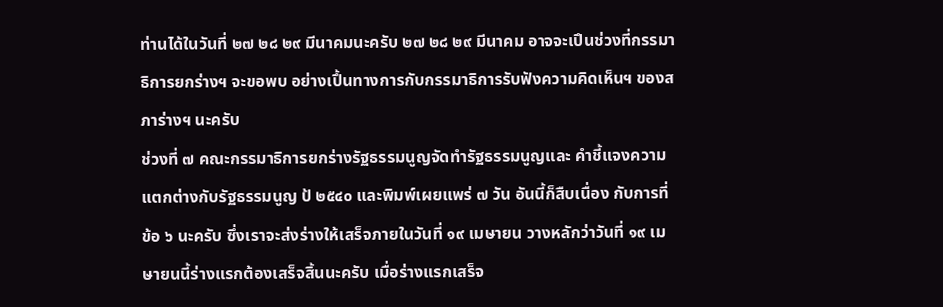ท่านได้ในวันที่ ๒๗ ๒๘ ๒๙ มีนาคมนะครับ ๒๗ ๒๘ ๒๙ มีนาคม อาจจะเปึนช่วงที่กรรมาธิการยกร่างฯ จะขอพบ อย่างเปึ้นทางการกับกรรมาธิการรับฟังความคิดเห็นฯ ของสภาร่างฯ นะครับ
ช่วงที่ ๗ คณะกรรมาธิการยกร่างรัฐธรรมนูญจัดทำรัฐธรรมนูญและ คำชี้แจงความแตกต่างกับรัฐธรรมนูญ ป้ ๒๕๔๐ และพิมพ์เผยแพร่ ๗ วัน อันนี้ก็สืบเนื่อง กับการที่ข้อ ๖ นะครับ ซึ่งเราจะส่งร่างให้เสร็จภายในวันที่ ๑๙ เมษายน วางหลักว่าวันที่ ๑๙ เมษายนนี้ร่างแรกต้องเสร็จสิ้นนะครับ เมื่อร่างแรกเสร็จ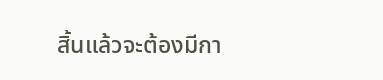สิ้นแล้วจะต้องมีกา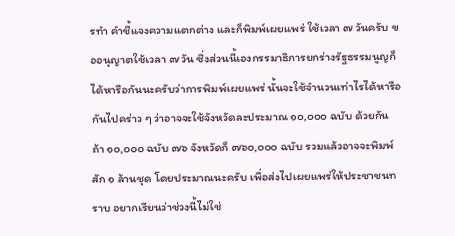รทำ คำชี้แจงความแตกต่าง และก็พิมพ์เผยแพร่ ใช้เวลา ๗ วันครับ ขออนุญาตใช้เวลา ๗ วัน ซึ่งส่วนนี้เองกรรมาธิการยกร่างรัฐธรรมนูญก็ได้หารือกันนะครับว่าการพิมพ์เผยแพร่ นั้นจะใช้จำนวนเท่าไรได้หารือกันไปคร่าว ๆ ว่าอาจจะใช้จังหวัดละประมาณ ๑๐,๐๐๐ ฉบับ ด้วยกัน ถ้า ๑๐,๐๐๐ ฉบับ ๗๖ จังหวัดก็ ๗๖๐,๐๐๐ ฉบับ รวมแล้วอาจจะพิมพ์สัก ๑ ล้านชุด โดยประมาณนะครับ เพื่อส่งไปเผยแพร่ให้ประชาชนทราบ อยากเรียนว่าช่วงนี้ไม่ใช่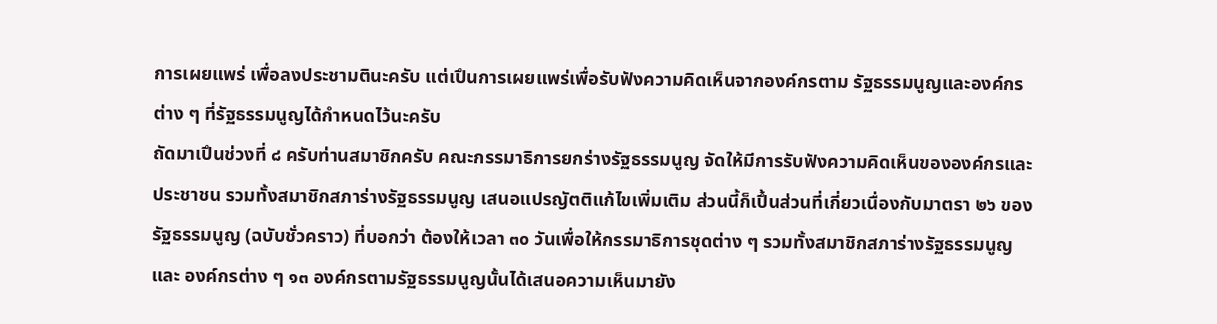การเผยแพร่ เพื่อลงประชามตินะครับ แต่เปึนการเผยแพร่เพื่อรับฟังความคิดเห็นจากองค์กรตาม รัฐธรรมนูญและองค์กรต่าง ๆ ที่รัฐธรรมนูญได้กำหนดไว้นะครับ
ถัดมาเปึนช่วงที่ ๘ ครับท่านสมาชิกครับ คณะกรรมาธิการยกร่างรัฐธรรมนูญ จัดให้มีการรับฟังความคิดเห็นขององค์กรและประชาชน รวมทั้งสมาชิกสภาร่างรัฐธรรมนูญ เสนอแปรญัตติแก้ไขเพิ่มเติม ส่วนนี้ก็เปึ้นส่วนที่เกี่ยวเนื่องกับมาตรา ๒๖ ของรัฐธรรมนูญ (ฉบับชั่วคราว) ที่บอกว่า ต้องให้เวลา ๓๐ วันเพื่อให้กรรมาธิการชุดต่าง ๆ รวมทั้งสมาชิกสภาร่างรัฐธรรมนูญและ องค์กรต่าง ๆ ๑๓ องค์กรตามรัฐธรรมนูญนั้นได้เสนอความเห็นมายัง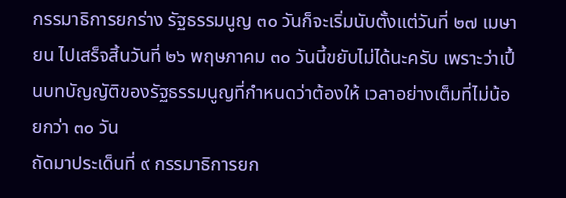กรรมาธิการยกร่าง รัฐธรรมนูญ ๓๐ วันก็จะเริ่มนับตั้งแต่วันที่ ๒๗ เมษายน ไปเสร็จสิ้นวันที่ ๒๖ พฤษภาคม ๓๐ วันนี้ขยับไม่ได้นะครับ เพราะว่าเปึ้นบทบัญญัติของรัฐธรรมนูญที่กําหนดว่าต้องให้ เวลาอย่างเต็มที่ไม่น้อยกว่า ๓๐ วัน
ถัดมาประเด็นที่ ๙ กรรมาธิการยก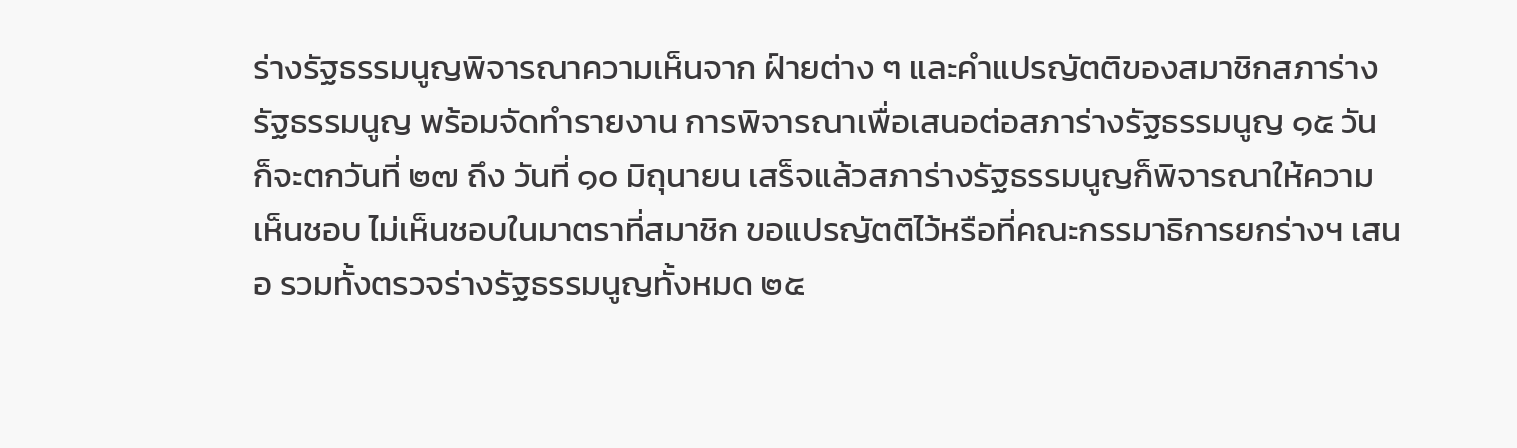ร่างรัฐธรรมนูญพิจารณาความเห็นจาก ฝ์ายต่าง ๆ และคำแปรญัตติของสมาชิกสภาร่างรัฐธรรมนูญ พร้อมจัดทำรายงาน การพิจารณาเพื่อเสนอต่อสภาร่างรัฐธรรมนูญ ๑๕ วัน ก็จะตกวันที่ ๒๗ ถึง วันที่ ๑๐ มิถุนายน เสร็จแล้วสภาร่างรัฐธรรมนูญก็พิจารณาให้ความเห็นชอบ ไม่เห็นชอบในมาตราที่สมาชิก ขอแปรญัตติไว้หรือที่คณะกรรมาธิการยกร่างฯ เสนอ รวมทั้งตรวจร่างรัฐธรรมนูญทั้งหมด ๒๕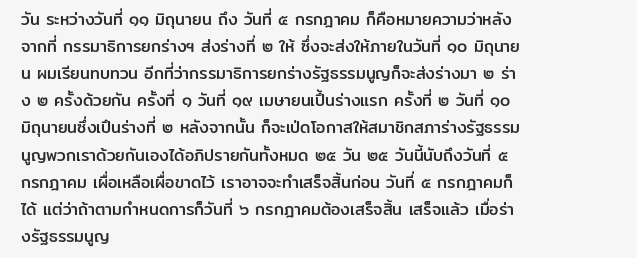วัน ระหว่างวันที่ ๑๑ มิถุนายน ถึง วันที่ ๕ กรกฎาคม ก็คือหมายความว่าหลังจากที่ กรรมาธิการยกร่างฯ ส่งร่างที่ ๒ ให้ ซึ่งจะส่งให้ภายในวันที่ ๑๐ มิถุนายน ผมเรียนทบทวน อีกที่ว่ากรรมาธิการยกร่างรัฐธรรมนูญก็จะส่งร่างมา ๒ ร่าง ๒ ครั้งด้วยกัน ครั้งที่ ๑ วันที่ ๑๙ เมษายนเปึ้นร่างแรก ครั้งที่ ๒ วันที่ ๑๐ มิถุนายนซึ่งเปึนร่างที่ ๒ หลังจากนั้น ก็จะเป่ดโอกาสให้สมาชิกสภาร่างรัฐธรรมนูญพวกเราด้วยกันเองได้อภิปรายกันทั้งหมด ๒๕ วัน ๒๕ วันนี้นับถึงวันที่ ๕ กรกฎาคม เผื่อเหลือเผื่อขาดไว้ เราอาจจะทำเสร็จสิ้นก่อน วันที่ ๕ กรกฎาคมก็ได้ แต่ว่าถ้าตามกำหนดการก็วันที่ ๖ กรกฎาคมต้องเสร็จสิ้น เสร็จแล้ว เมื่อร่างรัฐธรรมนูญ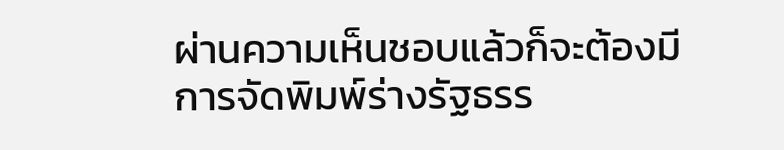ผ่านความเห็นชอบแล้วก็จะต้องมีการจัดพิมพ์ร่างรัฐธรร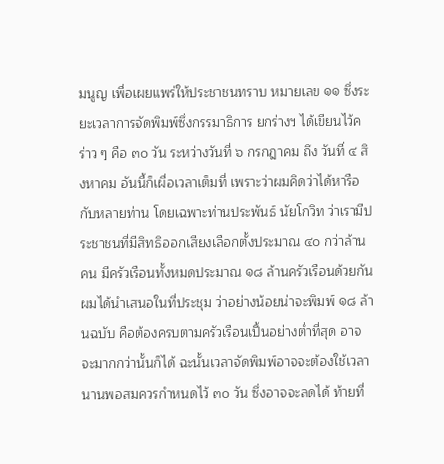มนูญ เพื่อเผยแพร่ให้ประชาชนทราบ หมายเลข ๑๑ ซึ่งระยะเวลาการจัดพิมพ์ซึ่งกรรมาธิการ ยกร่างฯ ได้เขียนไว้คร่าว ๆ คือ ๓๐ วัน ระหว่างวันที่ ๖ กรกฎาคม ถึง วันที่ ๔ สิงหาคม อันนี้ก็เผื่อเวลาเต็มที่ เพราะว่าผมคิดว่าได้หารือกับหลายท่าน โดยเฉพาะท่านประพันธ์ นัยโกวิท ว่าเรามีประชาชนที่มีสิทธิออกเสียงเลือกตั้งประมาณ ๔๐ กว่าล้านคน มีครัวเรือนทั้งหมดประมาณ ๑๘ ล้านครัวเรือนด้วยกัน ผมได้นำเสนอในที่ประชุม ว่าอย่างน้อยน่าจะพิมพ์ ๑๘ ล้านฉบับ คือต้องครบตามครัวเรือนเปึ้นอย่างต่ำที่สุด อาจจะมากกว่านั้นก็ได้ ฉะนั้นเวลาจัดพิมพ์อาจจะต้องใช้เวลานานพอสมควรกำหนดไว้ ๓๐ วัน ซึ่งอาจจะลดได้ ท้ายที่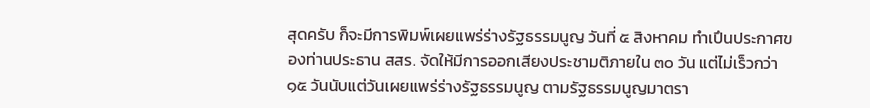สุดครับ ก็จะมีการพิมพ์เผยแพร่ร่างรัฐธรรมนูญ วันที่ ๕ สิงหาคม ทำเปึนประกาศของท่านประธาน สสร. จัดให้มีการออกเสียงประชามติภายใน ๓๐ วัน แต่ไม่เร็วกว่า ๑๕ วันนับแต่วันเผยแพร่ร่างรัฐธรรมนูญ ตามรัฐธรรมนูญมาตรา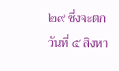๒๙ ซึ่งจะตกวันที่ ๕ สิงหา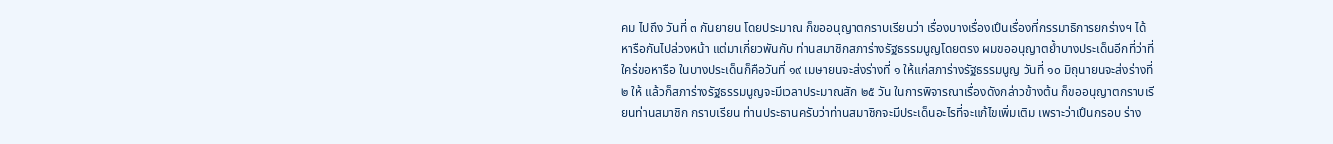คม ไปถึง วันที่ ๓ กันยายน โดยประมาณ ก็ขออนุญาตกราบเรียนว่า เรื่องบางเรื่องเปึนเรื่องที่กรรมาธิการยกร่างฯ ได้หารือกันไปล่วงหน้า แต่มาเกี่ยวพันกับ ท่านสมาชิกสภาร่างรัฐธรรมนูญโดยตรง ผมขออนุญาตย้ำบางประเด็นอีกที่ว่าที่ใคร่ขอหารือ ในบางประเด็นก็คือวันที่ ๑๙ เมษายนจะส่งร่างที่ ๑ ให้แก่สภาร่างรัฐธรรมนูญ วันที่ ๑๐ มิถุนายนจะส่งร่างที่ ๒ ให้ แล้วก็สภาร่างรัฐธรรมนูญจะมีเวลาประมาณสัก ๒๕ วัน ในการพิจารณาเรื่องดังกล่าวข้างต้น ก็ขออนุญาตกราบเรียนท่านสมาชิก กราบเรียน ท่านประธานครับว่าท่านสมาชิกจะมีประเด็นอะไรที่จะแก้ไขเพิ่มเติม เพราะว่าเปึนกรอบ ร่าง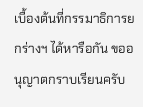เบื้องต้นที่กรรมาธิการยกร่างฯ ได้หารือกัน ขออนุญาตกราบเรียนครับ